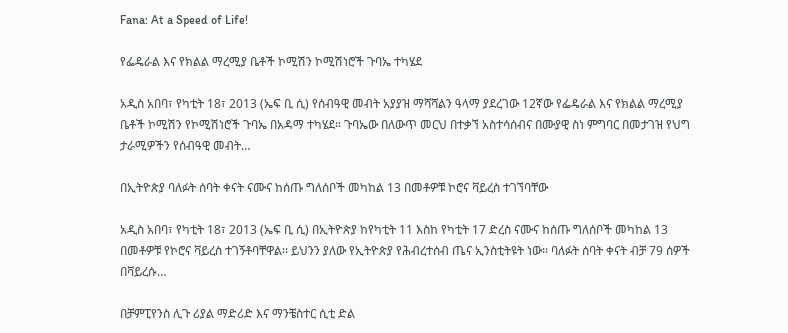Fana: At a Speed of Life!

የፌዴራል እና የክልል ማረሚያ ቤቶች ኮሚሽን ኮሚሽነሮች ጉባኤ ተካሄደ

አዲስ አበባ፣ የካቲት 18፣ 2013 (ኤፍ ቢ ሲ) የሰብዓዊ መብት አያያዝ ማሻሻልን ዓላማ ያደረገው 12ኛው የፌዴራል እና የክልል ማረሚያ ቤቶች ኮሚሽን የኮሚሽነሮች ጉባኤ በአዳማ ተካሄደ። ጉባኤው በለውጥ መርህ በተቃኘ አስተሳሰብና በሙያዊ ስነ ምግባር በመታገዝ የህግ ታራሚዎችን የሰብዓዊ መብት…

በኢትዮጵያ ባለፉት ሰባት ቀናት ናሙና ከሰጡ ግለሰቦች መካከል 13 በመቶዎቹ ኮሮና ቫይረስ ተገኘባቸው

አዲስ አበባ፣ የካቲት 18፣ 2013 (ኤፍ ቢ ሲ) በኢትዮጵያ ከየካቲት 11 እስከ የካቲት 17 ድረስ ናሙና ከሰጡ ግለሰቦች መካከል 13 በመቶዎቹ የኮሮና ቫይረስ ተገኝቶባቸዋል፡፡ ይህንን ያለው የኢትዮጵያ የሕብረተሰብ ጤና ኢንስቲትዩት ነው፡፡ ባለፉት ሰባት ቀናት ብቻ 79 ሰዎች በቫይረሱ…

በቻምፒየንስ ሊጉ ሪያል ማድሪድ እና ማንቼስተር ሲቲ ድል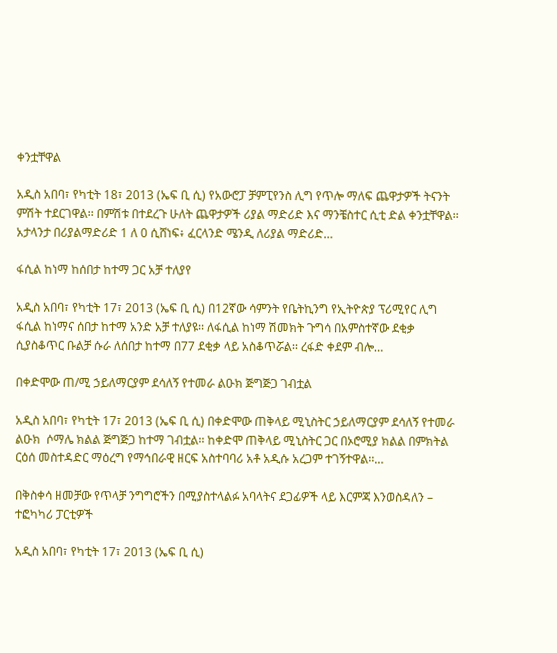ቀንቷቸዋል

አዲስ አበባ፣ የካቲት 18፣ 2013 (ኤፍ ቢ ሲ) የአውሮፓ ቻምፒየንስ ሊግ የጥሎ ማለፍ ጨዋታዎች ትናንት ምሽት ተደርገዋል፡፡ በምሽቱ በተደረጉ ሁለት ጨዋታዎች ሪያል ማድሪድ እና ማንቼስተር ሲቲ ድል ቀንቷቸዋል፡፡ አታላንታ በሪያልማድሪድ 1 ለ 0 ሲሸነፍ፥ ፈርላንድ ሜንዲ ለሪያል ማድሪድ…

ፋሲል ከነማ ከሰበታ ከተማ ጋር አቻ ተለያየ

አዲስ አበባ፣ የካቲት 17፣ 2013 (ኤፍ ቢ ሲ) በ12ኛው ሳምንት የቤትኪንግ የኢትዮጵያ ፕሪሚየር ሊግ ፋሲል ከነማና ሰበታ ከተማ አንድ አቻ ተለያዩ፡፡ ለፋሲል ከነማ ሽመክት ጉግሳ በአምስተኛው ደቂቃ ሲያስቆጥር ቡልቻ ሱራ ለሰበታ ከተማ በ77 ደቂቃ ላይ አስቆጥሯል፡፡ ረፋድ ቀደም ብሎ…

በቀድሞው ጠ/ሚ ኃይለማርያም ደሳለኝ የተመራ ልዑክ ጅግጅጋ ገብቷል

አዲስ አበባ፣ የካቲት 17፣ 2013 (ኤፍ ቢ ሲ) በቀድሞው ጠቅላይ ሚኒስትር ኃይለማርያም ደሳለኝ የተመራ ልዑክ  ሶማሌ ክልል ጅግጅጋ ከተማ ገብቷል፡፡ ከቀድሞ ጠቅላይ ሚኒስትር ጋር በኦሮሚያ ክልል በምክትል ርዕሰ መስተዳድር ማዕረግ የማኅበራዊ ዘርፍ አስተባባሪ አቶ አዲሱ አረጋም ተገኝተዋል፡፡…

በቅስቀሳ ዘመቻው የጥላቻ ንግግሮችን በሚያስተላልፉ አባላትና ደጋፊዎች ላይ እርምጃ እንወስዳለን – ተፎካካሪ ፓርቲዎች

አዲስ አበባ፣ የካቲት 17፣ 2013 (ኤፍ ቢ ሲ)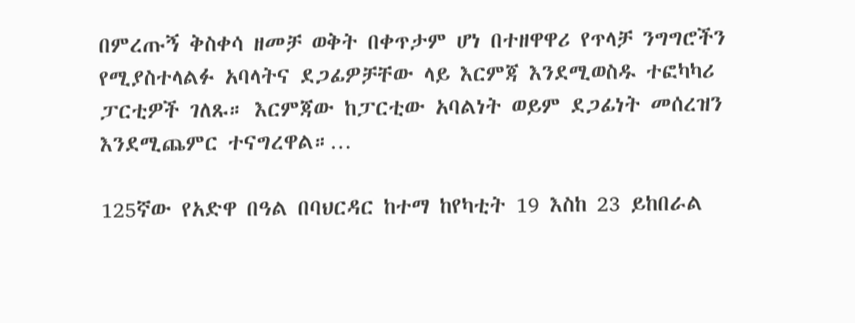በምረጡኝ ቅስቀሳ ዘመቻ ወቅት በቀጥታም ሆነ በተዘዋዋሪ የጥላቻ ንግግሮችን የሚያስተላልፉ አባላትና ደጋፊዎቻቸው ላይ እርምጃ እንደሚወስዱ ተፎካካሪ ፓርቲዎች ገለጹ። እርምጃው ከፓርቲው አባልነት ወይም ደጋፊነት መሰረዝን እንደሚጨምር ተናግረዋል።…

125ኛው የአድዋ በዓል በባህርዳር ከተማ ከየካቲት 19 እስከ 23 ይከበራል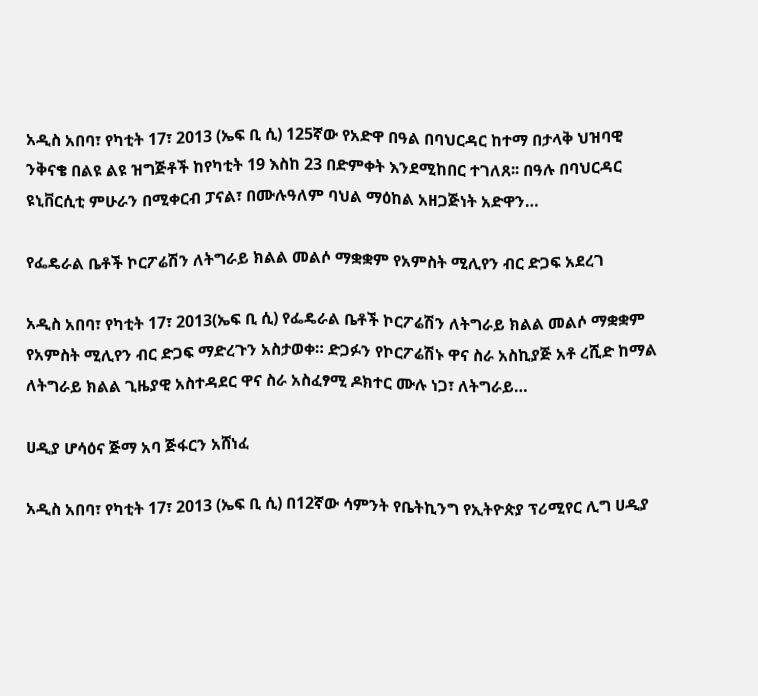አዲስ አበባ፣ የካቲት 17፣ 2013 (ኤፍ ቢ ሲ) 125ኛው የአድዋ በዓል በባህርዳር ከተማ በታላቅ ህዝባዊ ንቅናቄ በልዩ ልዩ ዝግጅቶች ከየካቲት 19 እስከ 23 በድምቀት እንደሚከበር ተገለጸ፡፡ በዓሉ በባህርዳር ዩኒቨርሲቲ ምሁራን በሚቀርብ ፓናል፣ በሙሉዓለም ባህል ማዕከል አዘጋጅነት አድዋን…

የፌዴራል ቤቶች ኮርፖሬሽን ለትግራይ ክልል መልሶ ማቋቋም የአምስት ሚሊየን ብር ድጋፍ አደረገ

አዲስ አበባ፣ የካቲት 17፣ 2013(ኤፍ ቢ ሲ) የፌዴራል ቤቶች ኮርፖሬሽን ለትግራይ ክልል መልሶ ማቋቋም የአምስት ሚሊየን ብር ድጋፍ ማድረጉን አስታወቀ። ድጋፉን የኮርፖሬሽኑ ዋና ስራ አስኪያጅ አቶ ረሺድ ከማል ለትግራይ ክልል ጊዜያዊ አስተዳደር ዋና ስራ አስፈፃሚ ዶክተር ሙሉ ነጋ፣ ለትግራይ…

ሀዲያ ሆሳዕና ጅማ አባ ጅፋርን አሸነፈ

አዲስ አበባ፣ የካቲት 17፣ 2013 (ኤፍ ቢ ሲ) በ12ኛው ሳምንት የቤትኪንግ የኢትዮጵያ ፕሪሚየር ሊግ ሀዲያ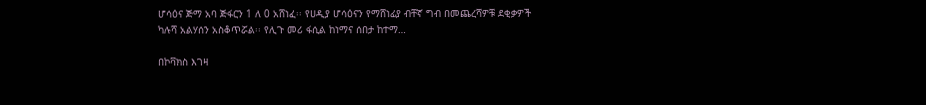ሆሳዕና ጅማ አባ ጅፋርን 1 ለ 0 አሸነፈ፡፡ የሀዲያ ሆሳዕናን የማሸነፊያ ብቸኛ ግብ በመጨረሻዎቹ ደቂቃዎች ካሉሻ አልሃሰን አስቆጥሯል፡፡ የሊጉ መሪ ፋሲል ከነማና ሰበታ ከተማ…

በኮቫክስ እገዛ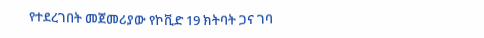የተደረገበት መጀመሪያው የኮቪድ 19 ክትባት ጋና ገባ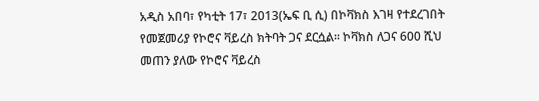አዲስ አበባ፣ የካቲት 17፣ 2013(ኤፍ ቢ ሲ) በኮቫክስ እገዛ የተደረገበት የመጀመሪያ የኮሮና ቫይረስ ክትባት ጋና ደርሷል፡፡ ኮቫክስ ለጋና 600 ሺህ መጠን ያለው የኮሮና ቫይረስ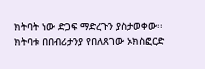ክትባት ነው ድጋፍ ማድረጉን ያስታወቀው፡፡ ክትባቱ በበብሪታንያ የበለጸገው ኦክስፎርድ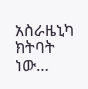አስራዜኒካ ክትባት ነው…